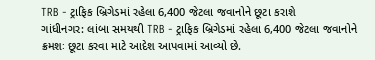TRB - ટ્રાફિક બ્રિગેડમાં રહેલા 6,400 જેટલા જવાનોને છૂટા કરાશે
ગાંધીનગર: લાંબા સમયથી TRB - ટ્રાફિક બ્રિગેડમાં રહેલા 6,400 જેટલા જવાનોને ક્રમશઃ છૂટા કરવા માટે આદેશ આપવામાં આવ્યો છે.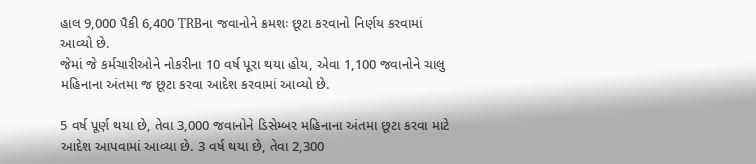હાલ 9,000 પૈકી 6,400 TRBના જવાનોને ક્રમશઃ છૂટા કરવાનો નિર્ણય કરવામાં આવ્યો છે.
જેમાં જે કર્મચારીઓને નોકરીના 10 વર્ષ પૂરા થયા હોય, એવા 1,100 જવાનોને ચાલુ મહિનાના અંતમા જ છૂટા કરવા આદેશ કરવામાં આવ્યો છે.

5 વર્ષ પૂર્ણ થયા છે, તેવા 3,000 જવાનોને ડિસેમ્બર મહિનાના અંતમા છૂટા કરવા માટે આદેશ આપવામાં આવ્યા છે. 3 વર્ષ થયા છે, તેવા 2,300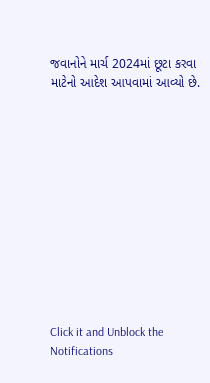જવાનોને માર્ચ 2024માં છૂટા કરવા માટેનો આદેશ આપવામાં આવ્યો છે.












Click it and Unblock the Notifications